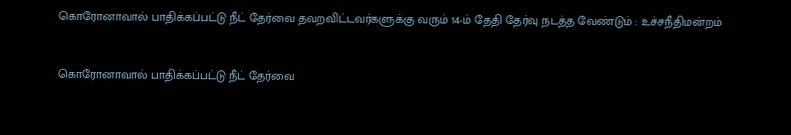கொரோனாவால் பாதிக்கப்பட்டு நீட் தேர்வை தவறவிட்டவர்களுக்கு வரும் 14-ம் தேதி தேர்வு நடத்த வேண்டும் : உச்சநீதிமன்றம்


கொரோனாவால் பாதிக்கப்பட்டு நீட் தேர்வை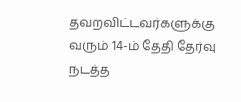தவறவிட்டவர்களுக்கு வரும் 14-ம் தேதி தேர்வு நடத்த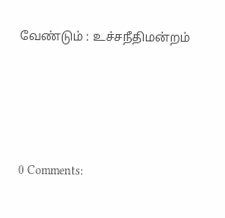வேண்டும் : உச்சநீதிமன்றம்




0 Comments: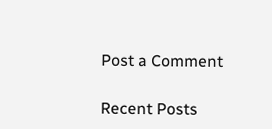Post a Comment

Recent Posts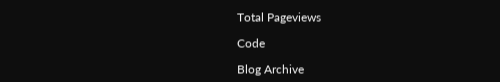Total Pageviews

Code

Blog Archive